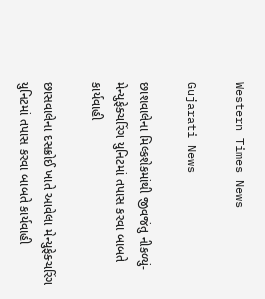Western Times News

Gujarati News

છાશવાલેના મિલ્કશેકમાંથી જીવજંતુ નીકળ્યું-મેન્યુફેક્ચરિંગ યુનિટમાં તપાસ કરવા બાબતે કાર્યવાહી

છાસવાલેના દસક્રોઈ ખાતે આવેલા મેન્યુફેક્ચરિંગ યુનિટમાં તપાસ કરવા બાબતે કાર્યવાહી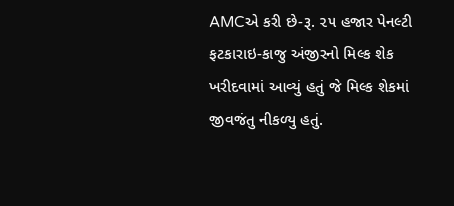AMCએ કરી છે-રૂ. ૨૫ હજાર પેનલ્ટી ફટકારાઇ-કાજુ અંજીરનો મિલ્ક શેક ખરીદવામાં આવ્યું હતું જે મિલ્ક શેકમાં જીવજંતુ નીકળ્યુ હતું.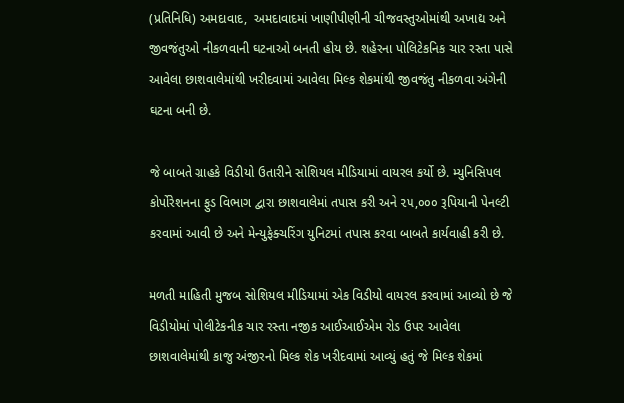(પ્રતિનિધિ) અમદાવાદ,  અમદાવાદમાં ખાણીપીણીની ચીજવસ્તુઓમાંથી અખાદ્ય અને જીવજંતુઓ નીકળવાની ઘટનાઓ બનતી હોય છે. શહેરના પોલિટેકનિક ચાર રસ્તા પાસે આવેલા છાશવાલેમાંથી ખરીદવામાં આવેલા મિલ્ક શેકમાંથી જીવજંતુ નીકળવા અંગેની ઘટના બની છે.

જે બાબતે ગ્રાહકે વિડીયો ઉતારીને સોશિયલ મીડિયામાં વાયરલ કર્યો છે. મ્યુનિસિપલ કોર્પોરેશનના ફુડ વિભાગ દ્વારા છાશવાલેમાં તપાસ કરી અને ૨૫,૦૦૦ રૂપિયાની પેનલ્ટી કરવામાં આવી છે અને મેન્યુફેક્ચરિંગ યુનિટમાં તપાસ કરવા બાબતે કાર્યવાહી કરી છે.

મળતી માહિતી મુજબ સોશિયલ મીડિયામાં એક વિડીયો વાયરલ કરવામાં આવ્યો છે જે વિડીયોમાં પોલીટેકનીક ચાર રસ્તા નજીક આઈઆઈએમ રોડ ઉપર આવેલા છાશવાલેમાંથી કાજુ અંજીરનો મિલ્ક શેક ખરીદવામાં આવ્યું હતું જે મિલ્ક શેકમાં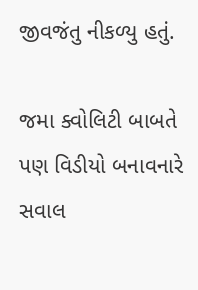જીવજંતુ નીકળ્યુ હતું.

જમા ક્વોલિટી બાબતે પણ વિડીયો બનાવનારે સવાલ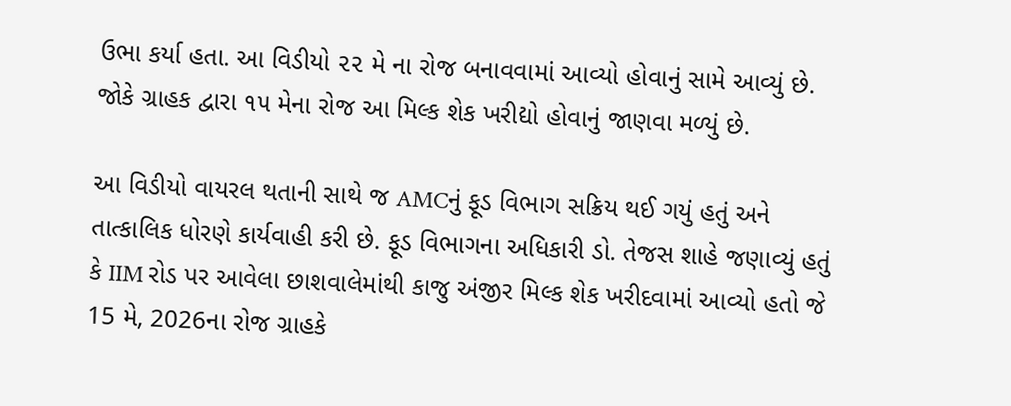ઉભા કર્યા હતા. આ વિડીયો ૨૨ મે ના રોજ બનાવવામાં આવ્યો હોવાનું સામે આવ્યું છે. જોકે ગ્રાહક દ્વારા ૧૫ મેના રોજ આ મિલ્ક શેક ખરીદ્યો હોવાનું જાણવા મળ્યું છે.

આ વિડીયો વાયરલ થતાની સાથે જ AMCનું ફૂડ વિભાગ સક્રિય થઈ ગયું હતું અને તાત્કાલિક ધોરણે કાર્યવાહી કરી છે. ફૂડ વિભાગના અધિકારી ડો. તેજસ શાહે જણાવ્યું હતું કે IIM રોડ પર આવેલા છાશવાલેમાંથી કાજુ અંજીર મિલ્ક શેક ખરીદવામાં આવ્યો હતો જે 15 મે, 2026ના રોજ ગ્રાહકે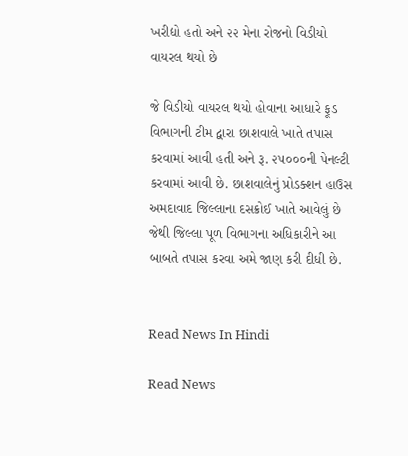ખરીદ્યો હતો અને ૨૨ મેના રોજનો વિડીયો વાયરલ થયો છે

જે વિડીયો વાયરલ થયો હોવાના આધારે ફૂડ વિભાગની ટીમ દ્વારા છાશવાલે ખાતે તપાસ કરવામાં આવી હતી અને રૂ. ૨૫૦૦૦ની પેનલ્ટી કરવામાં આવી છે. છાશવાલેનું પ્રોડક્શન હાઉસ અમદાવાદ જિલ્લાના દસક્રોઈ ખાતે આવેલું છે જેથી જિલ્લા પૂળ વિભાગના અધિકારીને આ બાબતે તપાસ કરવા અમે જાણ કરી દીધી છે.


Read News In Hindi

Read News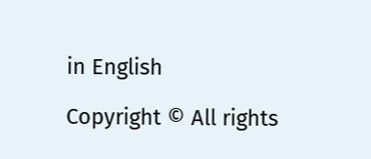in English

Copyright © All rights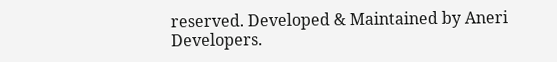reserved. Developed & Maintained by Aneri Developers.